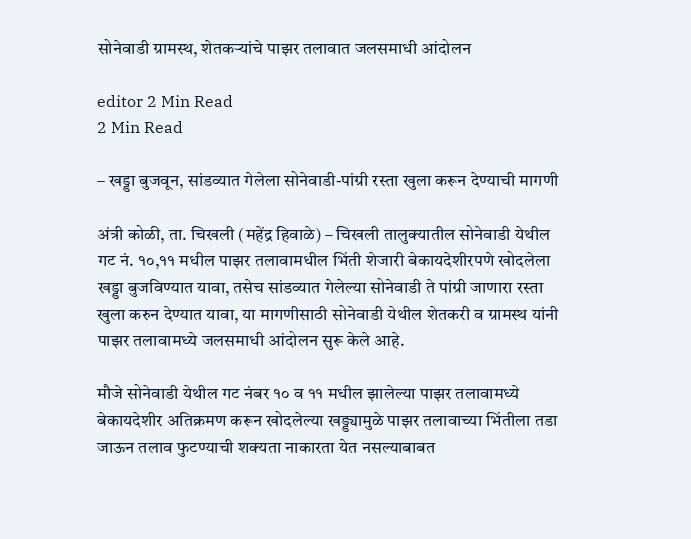सोनेवाडी ग्रामस्थ, शेतकर्‍यांचे पाझर तलावात जलसमाधी आंदोलन

editor 2 Min Read
2 Min Read

– खड्डा बुजवून, सांडव्यात गेलेला सोनेवाडी-पांग्री रस्ता खुला करून देण्याची मागणी

अंत्री कोळी, ता. चिखली (महेंद्र हिवाळे) – चिखली तालुक्यातील सोनेवाडी येथील गट नं. १०,११ मधील पाझर तलावामधील भिंती शेजारी बेकायदेशीरपणे खोदलेला खड्डा बुजविण्यात यावा, तसेच सांडव्यात गेलेल्या सोनेवाडी ते पांग्री जाणारा रस्ता खुला करुन देण्यात यावा, या मागणीसाठी सोनेवाडी येथील शेतकरी व ग्रामस्थ यांनी पाझर तलावामध्ये जलसमाधी आंदोलन सुरू केले आहे.

मौजे सोनेवाडी येथील गट नंबर १० व ११ मधील झालेल्या पाझर तलावामध्ये बेकायदेशीर अतिक्रमण करून खोदलेल्या खड्ड्यामुळे पाझर तलावाच्या भिंतीला तडा जाऊन तलाव फुटण्याची शक्यता नाकारता येत नसल्याबाबत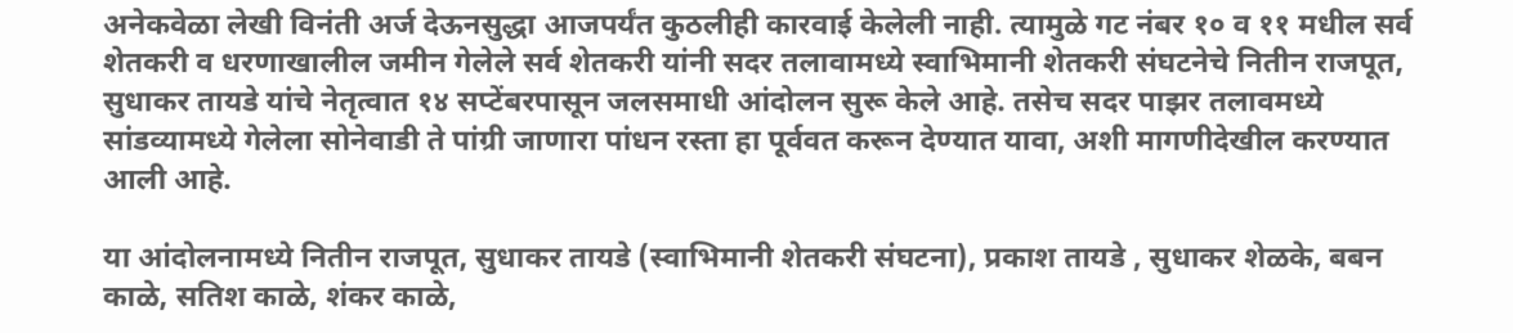अनेकवेळा लेखी विनंती अर्ज देऊनसुद्धा आजपर्यंत कुठलीही कारवाई केलेली नाही. त्यामुळे गट नंबर १० व ११ मधील सर्व शेतकरी व धरणाखालील जमीन गेलेले सर्व शेतकरी यांनी सदर तलावामध्ये स्वाभिमानी शेतकरी संघटनेचे नितीन राजपूत, सुधाकर तायडे यांचे नेतृत्वात १४ सप्टेंबरपासून जलसमाधी आंदोलन सुरू केले आहे. तसेच सदर पाझर तलावमध्ये सांडव्यामध्ये गेलेला सोनेवाडी ते पांग्री जाणारा पांधन रस्ता हा पूर्ववत करून देण्यात यावा, अशी मागणीदेखील करण्यात आली आहे.

या आंदोलनामध्ये नितीन राजपूत, सुधाकर तायडे (स्वाभिमानी शेतकरी संघटना), प्रकाश तायडे , सुधाकर शेळके, बबन काळे, सतिश काळे, शंकर काळे,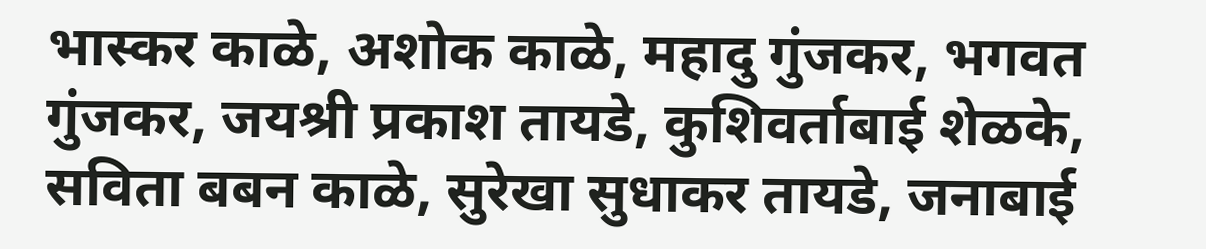भास्कर काळे, अशोक काळे, महादु गुंजकर, भगवत गुंजकर, जयश्री प्रकाश तायडे, कुशिवर्ताबाई शेळके, सविता बबन काळे, सुरेखा सुधाकर तायडे, जनाबाई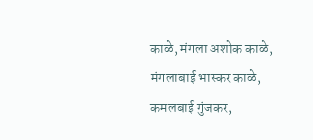काळे, मंगला अशोक काळे, मंगलाबाई भास्कर काळे, कमलबाई गुंजकर,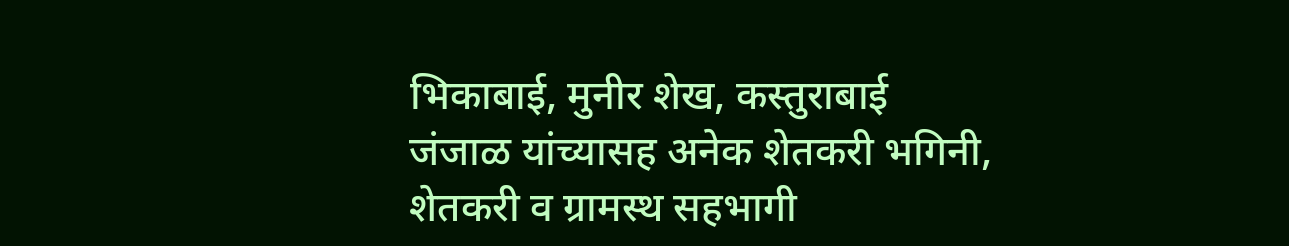भिकाबाई, मुनीर शेख, कस्तुराबाई जंजाळ यांच्यासह अनेक शेतकरी भगिनी, शेतकरी व ग्रामस्थ सहभागी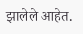झालेले आहेत.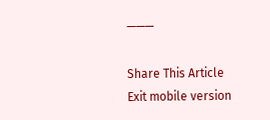———

Share This Article
Exit mobile version